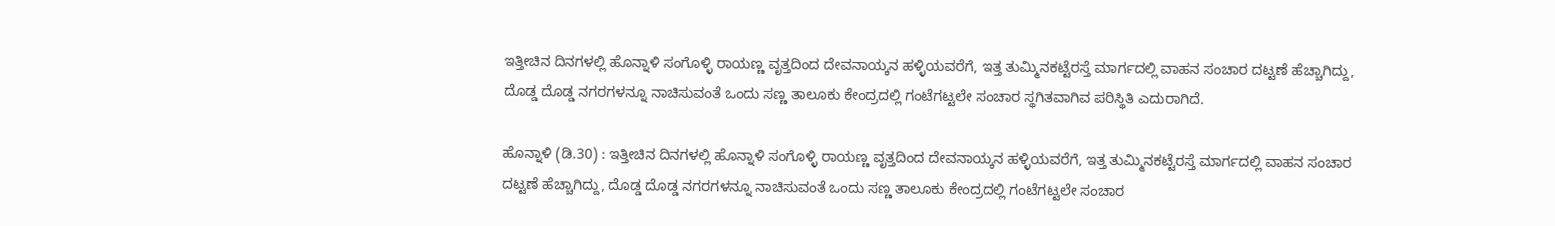ಇತ್ತೀಚಿನ ದಿನಗಳಲ್ಲಿ ಹೊನ್ನಾಳಿ ಸಂಗೊಳ್ಳಿ ರಾಯಣ್ಣ ವೃತ್ತದಿಂದ ದೇವನಾಯ್ಕನ ಹಳ್ಳಿಯವರೆಗೆ, ಇತ್ತ ತುಮ್ಮಿನಕಟ್ಟೆರಸ್ತೆ ಮಾರ್ಗದಲ್ಲಿ ವಾಹನ ಸಂಚಾರ ದಟ್ಟಣೆ ಹೆಚ್ಚಾಗಿದ್ದು, ದೊಡ್ಡ ದೊಡ್ಡ ನಗರಗಳನ್ನೂ ನಾಚಿಸುವಂತೆ ಒಂದು ಸಣ್ಣ ತಾಲೂಕು ಕೇಂದ್ರದಲ್ಲಿ ಗಂಟೆಗಟ್ಟಲೇ ಸಂಚಾರ ಸ್ಥಗಿತವಾಗಿವ ಪರಿಸ್ಥಿತಿ ಎದುರಾಗಿದೆ.

ಹೊನ್ನಾಳಿ (ಡಿ.30) : ಇತ್ತೀಚಿನ ದಿನಗಳಲ್ಲಿ ಹೊನ್ನಾಳಿ ಸಂಗೊಳ್ಳಿ ರಾಯಣ್ಣ ವೃತ್ತದಿಂದ ದೇವನಾಯ್ಕನ ಹಳ್ಳಿಯವರೆಗೆ, ಇತ್ತ ತುಮ್ಮಿನಕಟ್ಟೆರಸ್ತೆ ಮಾರ್ಗದಲ್ಲಿ ವಾಹನ ಸಂಚಾರ ದಟ್ಟಣೆ ಹೆಚ್ಚಾಗಿದ್ದು, ದೊಡ್ಡ ದೊಡ್ಡ ನಗರಗಳನ್ನೂ ನಾಚಿಸುವಂತೆ ಒಂದು ಸಣ್ಣ ತಾಲೂಕು ಕೇಂದ್ರದಲ್ಲಿ ಗಂಟೆಗಟ್ಟಲೇ ಸಂಚಾರ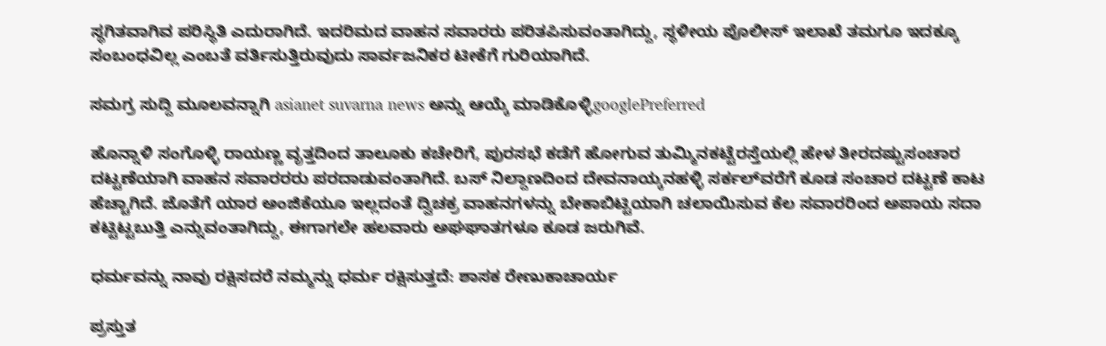ಸ್ಥಗಿತವಾಗಿವ ಪರಿಸ್ಥಿತಿ ಎದುರಾಗಿದೆ. ಇದರಿಮದ ವಾಹನ ಸವಾರರು ಪರಿತಪಿಸುವಂತಾಗಿದ್ದು, ಸ್ಥಳೀಯ ಪೊಲೀಸ್‌ ಇಲಾಖೆ ತಮಗೂ ಇದಕ್ಕೂ ಸಂಬಂಧವಿಲ್ಲ ಎಂಬತೆ ವರ್ತಿಸುತ್ತಿರುವುದು ಸಾರ್ವಜನಿಕರ ಟೀಕೆಗೆ ಗುರಿಯಾಗಿದೆ.

ಸಮಗ್ರ ಸುದ್ದಿ ಮೂಲವನ್ನಾಗಿ asianet suvarna news ಅನ್ನು ಆಯ್ಕೆ ಮಾಡಿಕೊಳ್ಳಿgooglePreferred

ಹೊನ್ನಾಳಿ ಸಂಗೊಳ್ಳಿ ರಾಯಣ್ಣ ವೃತ್ತದಿಂದ ತಾಲೂಕು ಕಚೇರಿಗೆ, ಪುರಸಭೆ ಕಡೆಗೆ ಹೋಗುವ ತುಮ್ಮಿನಕಟ್ಟೆರಸ್ತೆಯಲ್ಲಿ ಹೇಳ ತೀರದಷ್ಟುಸಂಚಾರ ದಟ್ಟಣೆಯಾಗಿ ವಾಹನ ಸವಾರರರು ಪರದಾಡುವಂತಾಗಿದೆ. ಬಸ್‌ ನಿಲ್ದಾಣದಿಂದ ದೇವನಾಯ್ಕನಹಳ್ಳಿ ಸರ್ಕಲ್‌ವರೆಗೆ ಕೂಡ ಸಂಚಾರ ದಟ್ಟಣೆ ಕಾಟ ಹೆಚ್ಚಾಗಿದೆ. ಜೊತೆಗೆ ಯಾರ ಅಂಜಿಕೆಯೂ ಇಲ್ಲದಂತೆ ದ್ವಿಚಕ್ರ ವಾಹನಗಳನ್ನು ಬೇಕಾಬಿಟ್ಟಿಯಾಗಿ ಚಲಾಯಿಸುವ ಕೆಲ ಸವಾರರಿಂದ ಅಪಾಯ ಸದಾ ಕಟ್ಟಿಟ್ಟಬುತ್ತಿ ಎನ್ನುವಂತಾಗಿದ್ದು, ಈಗಾಗಲೇ ಹಲವಾರು ಅಘಘಾತಗಳೂ ಕೂಡ ಜರುಗಿವೆ.

ಧರ್ಮವನ್ನು ನಾವು ರಕ್ಷಿಸದರೆ ನಮ್ಮನ್ನು ಧರ್ಮ ರಕ್ಷಿಸುತ್ತದೆ: ಶಾಸಕ ರೇಣುಕಾಚಾರ್ಯ

ಪ್ರಸ್ತುತ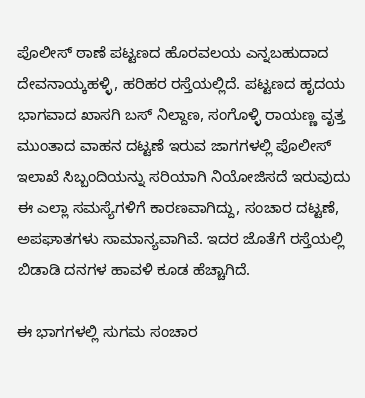ಪೊಲೀಸ್‌ ಠಾಣೆ ಪಟ್ಟಣದ ಹೊರವಲಯ ಎನ್ನಬಹುದಾದ ದೇವನಾಯ್ಕಹಳ್ಳಿ, ಹರಿಹರ ರಸ್ತೆಯಲ್ಲಿದೆ. ಪಟ್ಟಣದ ಹೃದಯ ಭಾಗವಾದ ಖಾಸಗಿ ಬಸ್‌ ನಿಲ್ದಾಣ, ಸಂಗೊಳ್ಳಿ ರಾಯಣ್ಣ ವೃತ್ತ ಮುಂತಾದ ವಾಹನ ದಟ್ಟಣೆ ಇರುವ ಜಾಗಗಳಲ್ಲಿ ಪೊಲೀಸ್‌ ಇಲಾಖೆ ಸಿಬ್ಬಂದಿಯನ್ನು ಸರಿಯಾಗಿ ನಿಯೋಜಿಸದೆ ಇರುವುದು ಈ ಎಲ್ಲಾ ಸಮಸ್ಯೆಗಳಿಗೆ ಕಾರಣವಾಗಿದ್ದು, ಸಂಚಾರ ದಟ್ಟಣೆ, ಅಪಘಾತಗಳು ಸಾಮಾನ್ಯವಾಗಿವೆ. ಇದರ ಜೊತೆಗೆ ರಸ್ತೆಯಲ್ಲಿ ಬಿಡಾಡಿ ದನಗಳ ಹಾವಳಿ ಕೂಡ ಹೆಚ್ಚಾಗಿದೆ.

ಈ ಭಾಗಗಳಲ್ಲಿ ಸುಗಮ ಸಂಚಾರ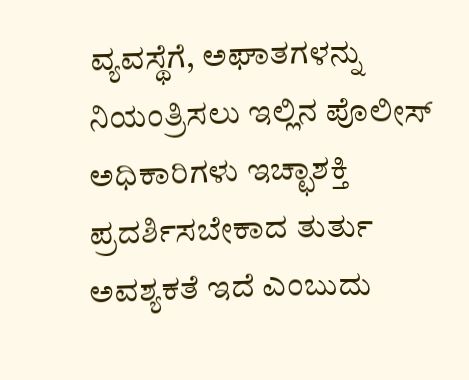ವ್ಯವಸ್ಥೆಗೆ, ಅಘಾತಗಳನ್ನು ನಿಯಂತ್ರಿಸಲು ಇಲ್ಲಿನ ಪೊಲೀಸ್‌ ಅಧಿಕಾರಿಗಳು ಇಚ್ಛಾಶಕ್ತಿ ಪ್ರದರ್ಶಿಸಬೇಕಾದ ತುರ್ತು ಅವಶ್ಯಕತೆ ಇದೆ ಎಂಬುದು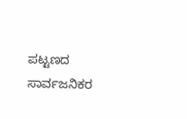ಪಟ್ಟಣದ ಸಾರ್ವಜನಿಕರ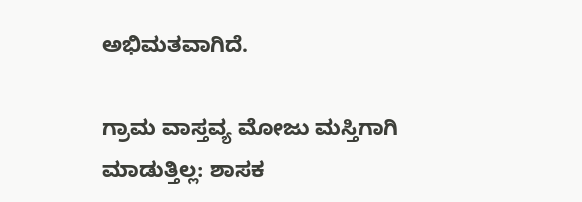ಅಭಿಮತವಾಗಿದೆ.

ಗ್ರಾಮ ವಾಸ್ತವ್ಯ ಮೋಜು ಮಸ್ತಿಗಾಗಿ ಮಾಡುತ್ತಿಲ್ಲ: ಶಾಸಕ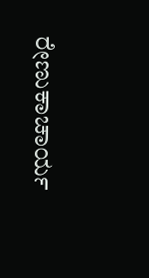ರೇಣುಕಾಚಾರ್ಯ